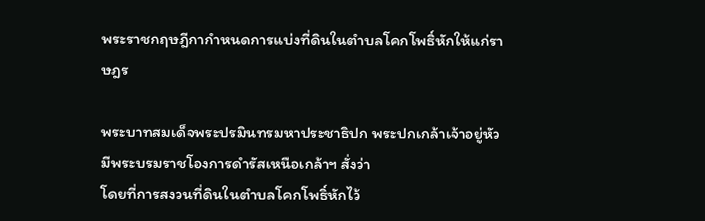พระราชกฤษฎีกากำหนดการแบ่งที่ดินในตำบลโคกโพธิ์หักให้แก่ราษฎร

พระบาทสมเด็จพระปรมินทรมหาประชาธิปก พระปกเกล้าเจ้าอยู่หัว มีพระบรมราชโองการดำรัสเหนือเกล้าฯ สั่งว่า
โดยที่การสงวนที่ดินในตำบลโคกโพธิ์หักไว้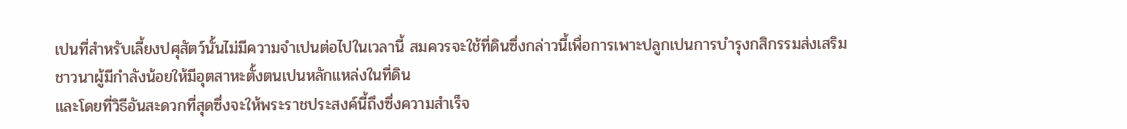เปนที่สำหรับเลี้ยงปศุสัตว์นั้นไม่มีความจำเปนต่อไปในเวลานี้ สมควรจะใช้ที่ดินซึ่งกล่าวนี้เพื่อการเพาะปลูกเปนการบำรุงกสิกรรมส่งเสริมชาวนาผู้มีกำลังน้อยให้มีอุตสาหะตั้งตนเปนหลักแหล่งในที่ดิน
และโดยที่วิธีอันสะดวกที่สุดซึ่งจะให้พระราชประสงค์นี้ถึงซึ่งความสำเร็จ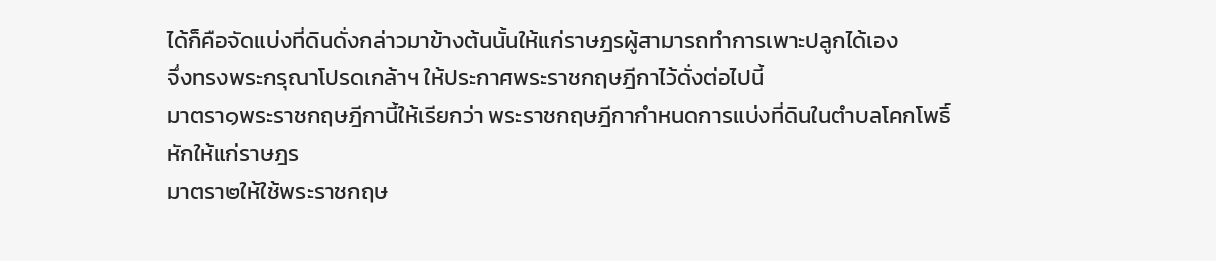ได้ก็คือจัดแบ่งที่ดินดั่งกล่าวมาข้างต้นนั้นให้แก่ราษฎรผู้สามารถทำการเพาะปลูกได้เอง
จึ่งทรงพระกรุณาโปรดเกล้าฯ ให้ประกาศพระราชกฤษฎีกาไว้ดั่งต่อไปนี้
มาตรา๑พระราชกฤษฎีกานี้ให้เรียกว่า พระราชกฤษฎีกากำหนดการแบ่งที่ดินในตำบลโคกโพธิ์หักให้แก่ราษฎร
มาตรา๒ให้ใช้พระราชกฤษ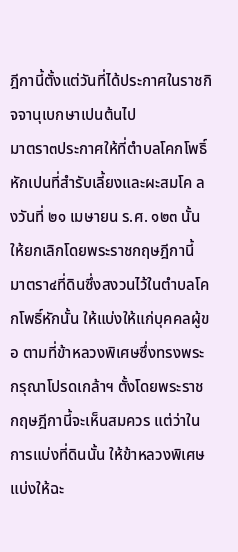ฎีกานี้ตั้งแต่วันที่ได้ประกาศในราชกิจจานุเบกษาเปนต้นไป
มาตรา๓ประกาศให้ที่ตำบลโคกโพธิ์หักเปนที่สำรับเลี้ยงและผะสมโค ลงวันที่ ๒๑ เมษายน ร.ศ. ๑๒๓ นั้น ให้ยกเลิกโดยพระราชกฤษฎีกานี้
มาตรา๔ที่ดินซึ่งสงวนไว้ในตำบลโคกโพธิ์หักนั้น ให้แบ่งให้แก่บุคคลผู้ขอ ตามที่ข้าหลวงพิเศษซึ่งทรงพระกรุณาโปรดเกล้าฯ ตั้งโดยพระราชกฤษฎีกานี้จะเห็นสมควร แต่ว่าในการแบ่งที่ดินนั้น ให้ข้าหลวงพิเศษแบ่งให้ฉะ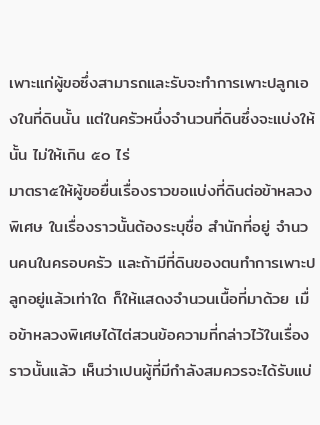เพาะแก่ผู้ขอซึ่งสามารถและรับจะทำการเพาะปลูกเองในที่ดินนั้น แต่ในครัวหนึ่งจำนวนที่ดินซึ่งจะแบ่งให้นั้น ไม่ให้เกิน ๕๐ ไร่
มาตรา๕ให้ผู้ขอยื่นเรื่องราวขอแบ่งที่ดินต่อข้าหลวงพิเศษ ในเรื่องราวนั้นต้องระบุชื่อ สำนักที่อยู่ จำนวนคนในครอบครัว และถ้ามีที่ดินของตนทำการเพาะปลูกอยู่แล้วเท่าใด ก็ให้แสดงจำนวนเนื้อที่มาด้วย เมื่อข้าหลวงพิเศษได้ไต่สวนข้อความที่กล่าวไว้ในเรื่องราวนั้นแล้ว เห็นว่าเปนผู้ที่มีกำลังสมควรจะได้รับแบ่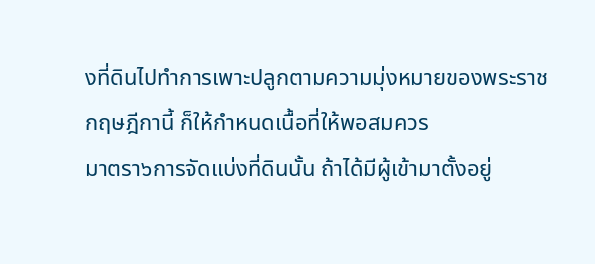งที่ดินไปทำการเพาะปลูกตามความมุ่งหมายของพระราชกฤษฎีกานี้ ก็ให้กำหนดเนื้อที่ให้พอสมควร
มาตรา๖การจัดแบ่งที่ดินนั้น ถ้าได้มีผู้เข้ามาตั้งอยู่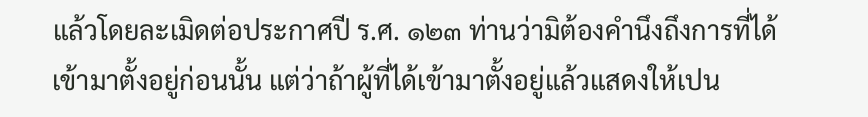แล้วโดยละเมิดต่อประกาศปี ร.ศ. ๑๒๓ ท่านว่ามิต้องคำนึงถึงการที่ได้เข้ามาตั้งอยู่ก่อนนั้น แต่ว่าถ้าผู้ที่ได้เข้ามาตั้งอยู่แล้วแสดงให้เปน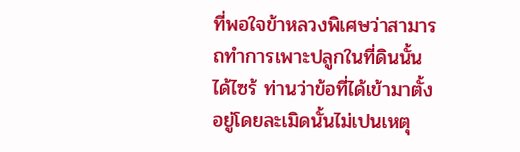ที่พอใจข้าหลวงพิเศษว่าสามารถทำการเพาะปลูกในที่ดินนั้นได้ไซร้ ท่านว่าข้อที่ได้เข้ามาตั้งอยู่โดยละเมิดนั้นไม่เปนเหตุ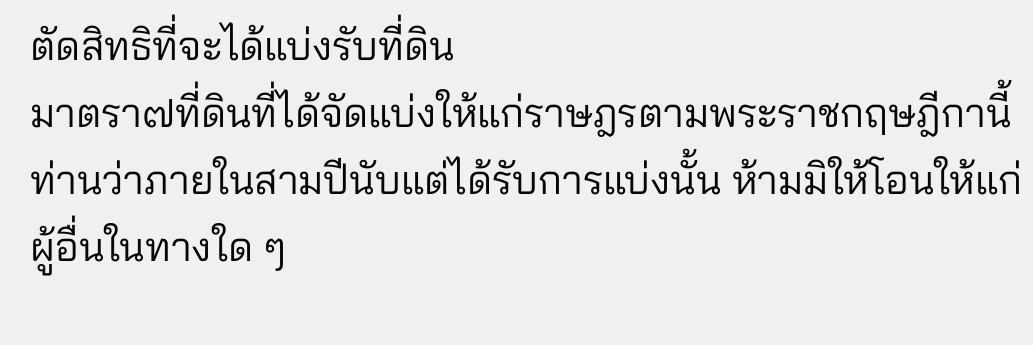ตัดสิทธิที่จะได้แบ่งรับที่ดิน
มาตรา๗ที่ดินที่ได้จัดแบ่งให้แก่ราษฎรตามพระราชกฤษฎีกานี้ ท่านว่าภายในสามปีนับแต่ได้รับการแบ่งนั้น ห้ามมิให้โอนให้แก่ผู้อื่นในทางใด ๆ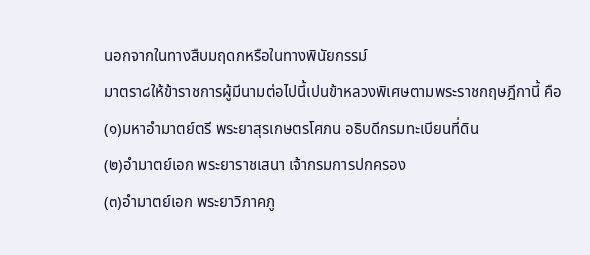นอกจากในทางสืบมฤดกหรือในทางพินัยกรรม์
มาตรา๘ให้ข้าราชการผู้มีนามต่อไปนี้เปนข้าหลวงพิเศษตามพระราชกฤษฎีกานี้ คือ
(๑)มหาอำมาตย์ตรี พระยาสุรเกษตรโศภน อธิบดีกรมทะเบียนที่ดิน
(๒)อำมาตย์เอก พระยาราชเสนา เจ้ากรมการปกครอง
(๓)อำมาตย์เอก พระยาวิภาคภู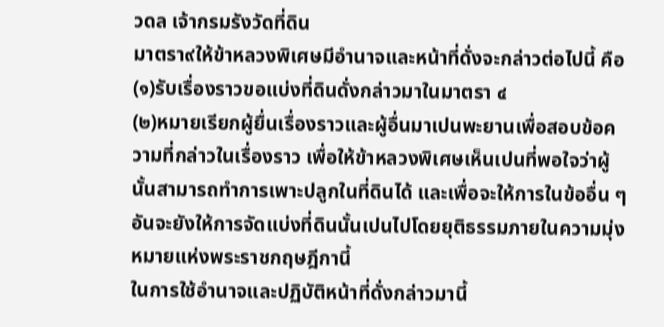วดล เจ้ากรมรังวัดที่ดิน
มาตรา๙ให้ข้าหลวงพิเศษมีอำนาจและหน้าที่ดั่งจะกล่าวต่อไปนี้ คือ
(๑)รับเรื่องราวขอแบ่งที่ดินดั่งกล่าวมาในมาตรา ๔
(๒)หมายเรียกผู้ยื่นเรื่องราวและผู้อื่นมาเปนพะยานเพื่อสอบข้อความที่กล่าวในเรื่องราว เพื่อให้ข้าหลวงพิเศษเห็นเปนที่พอใจว่าผู้นั้นสามารถทำการเพาะปลูกในที่ดินได้ และเพื่อจะให้การในข้ออื่น ๆ อันจะยังให้การจัดแบ่งที่ดินนั้นเปนไปโดยยุติธรรมภายในความมุ่งหมายแห่งพระราชกฤษฎีกานี้
ในการใช้อำนาจและปฏิบัติหน้าที่ดั่งกล่าวมานี้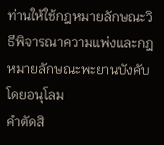ท่านให้ใช้กฎหมายลักษณะวิธีพิจารณาความแพ่งและกฎหมายลักษณะพะยานบังคับโดยอนุโลม
คำตัดสิ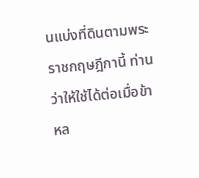นแบ่งที่ดินตามพระราชกฤษฎีกานี้ ท่านว่าให้ใช้ได้ต่อเมื่อข้าหล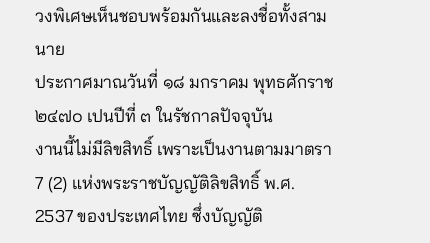วงพิเศษเห็นชอบพร้อมกันและลงชื่อทั้งสามนาย
ประกาศมาณวันที่ ๑๘ มกราคม พุทธศักราช ๒๔๗๐ เปนปีที่ ๓ ในรัชกาลปัจจุบัน
งานนี้ไม่มีลิขสิทธิ์ เพราะเป็นงานตามมาตรา 7 (2) แห่งพระราชบัญญัติลิขสิทธิ์ พ.ศ. 2537 ของประเทศไทย ซึ่งบัญญัติ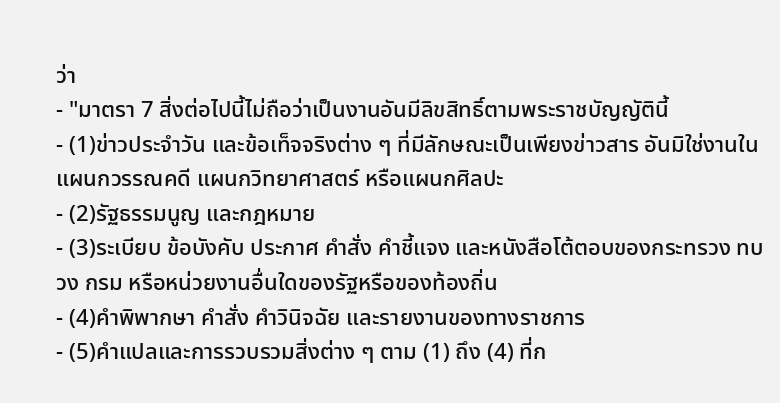ว่า
- "มาตรา 7 สิ่งต่อไปนี้ไม่ถือว่าเป็นงานอันมีลิขสิทธิ์ตามพระราชบัญญัตินี้
- (1)ข่าวประจำวัน และข้อเท็จจริงต่าง ๆ ที่มีลักษณะเป็นเพียงข่าวสาร อันมิใช่งานในแผนกวรรณคดี แผนกวิทยาศาสตร์ หรือแผนกศิลปะ
- (2)รัฐธรรมนูญ และกฎหมาย
- (3)ระเบียบ ข้อบังคับ ประกาศ คำสั่ง คำชี้แจง และหนังสือโต้ตอบของกระทรวง ทบวง กรม หรือหน่วยงานอื่นใดของรัฐหรือของท้องถิ่น
- (4)คำพิพากษา คำสั่ง คำวินิจฉัย และรายงานของทางราชการ
- (5)คำแปลและการรวบรวมสิ่งต่าง ๆ ตาม (1) ถึง (4) ที่ก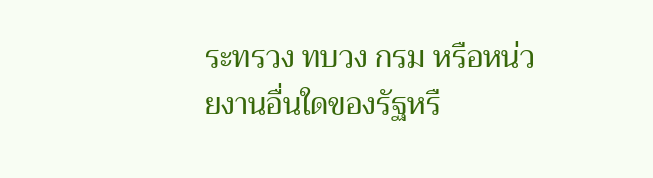ระทรวง ทบวง กรม หรือหน่วยงานอื่นใดของรัฐหรื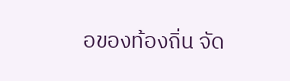อของท้องถิ่น จัด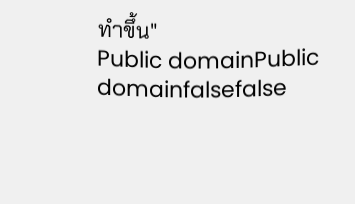ทำขึ้น"
Public domainPublic domainfalsefalse